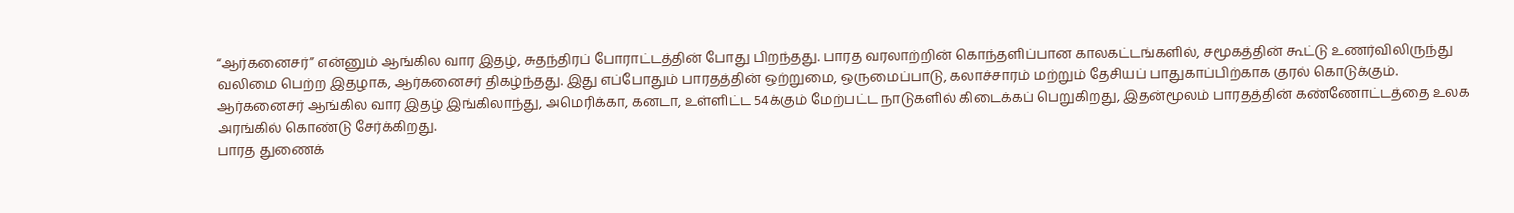“ஆர்கனைசர்” என்னும் ஆங்கில வார இதழ், சுதந்திரப் போராட்டத்தின் போது பிறந்தது. பாரத வரலாற்றின் கொந்தளிப்பான காலகட்டங்களில், சமூகத்தின் கூட்டு உணர்விலிருந்து வலிமை பெற்ற இதழாக, ஆர்கனைசர் திகழ்ந்தது. இது எப்போதும் பாரதத்தின் ஒற்றுமை, ஒருமைப்பாடு, கலாச்சாரம் மற்றும் தேசியப் பாதுகாப்பிற்காக குரல் கொடுக்கும்.
ஆர்கனைசர் ஆங்கில வார இதழ் இங்கிலாந்து, அமெரிக்கா, கனடா, உள்ளிட்ட 54க்கும் மேற்பட்ட நாடுகளில் கிடைக்கப் பெறுகிறது, இதன்மூலம் பாரதத்தின் கண்ணோட்டத்தை உலக அரங்கில் கொண்டு சேர்க்கிறது.
பாரத துணைக்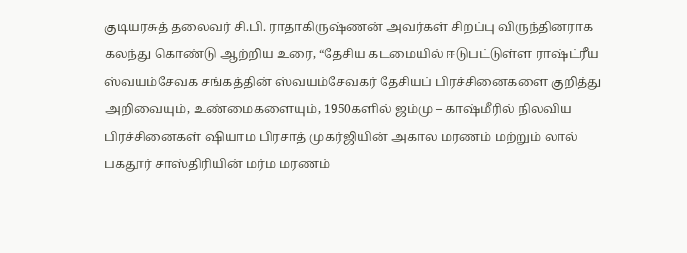குடியரசுத் தலைவர் சி.பி. ராதாகிருஷ்ணன் அவர்கள் சிறப்பு விருந்தினராக கலந்து கொண்டு ஆற்றிய உரை, “தேசிய கடமையில் ஈடுபட்டுள்ள ராஷ்ட்ரீய ஸ்வயம்சேவக சங்கத்தின் ஸ்வயம்சேவகர் தேசியப் பிரச்சினைகளை குறித்து அறிவையும், உண்மைகளையும், 1950களில் ஜம்மு – காஷ்மீரில் நிலவிய பிரச்சினைகள் ஷியாம பிரசாத் முகர்ஜியின் அகால மரணம் மற்றும் லால் பகதூர் சாஸ்திரியின் மர்ம மரணம்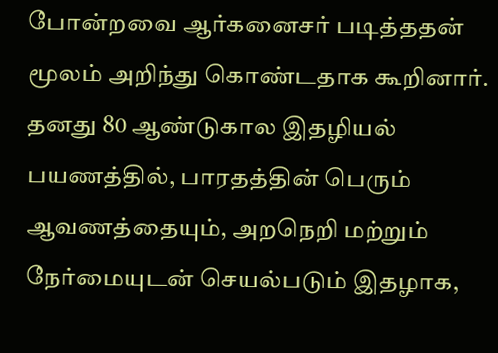போன்றவை ஆர்கனைசர் படித்ததன் மூலம் அறிந்து கொண்டதாக கூறினார்.
தனது 80 ஆண்டுகால இதழியல் பயணத்தில், பாரதத்தின் பெரும் ஆவணத்தையும், அறநெறி மற்றும் நேர்மையுடன் செயல்படும் இதழாக,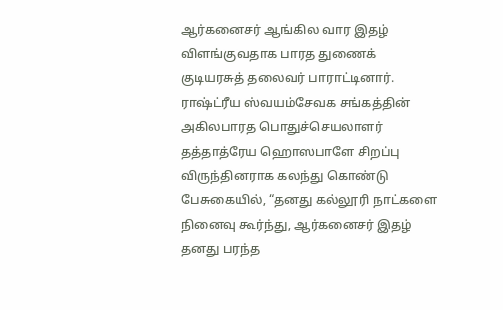ஆர்கனைசர் ஆங்கில வார இதழ் விளங்குவதாக பாரத துணைக் குடியரசுத் தலைவர் பாராட்டினார்.
ராஷ்ட்ரீய ஸ்வயம்சேவக சங்கத்தின் அகிலபாரத பொதுச்செயலாளர் தத்தாத்ரேய ஹொஸபாளே சிறப்பு விருந்தினராக கலந்து கொண்டு பேசுகையில், “தனது கல்லூரி நாட்களை நினைவு கூர்ந்து, ஆர்கனைசர் இதழ் தனது பரந்த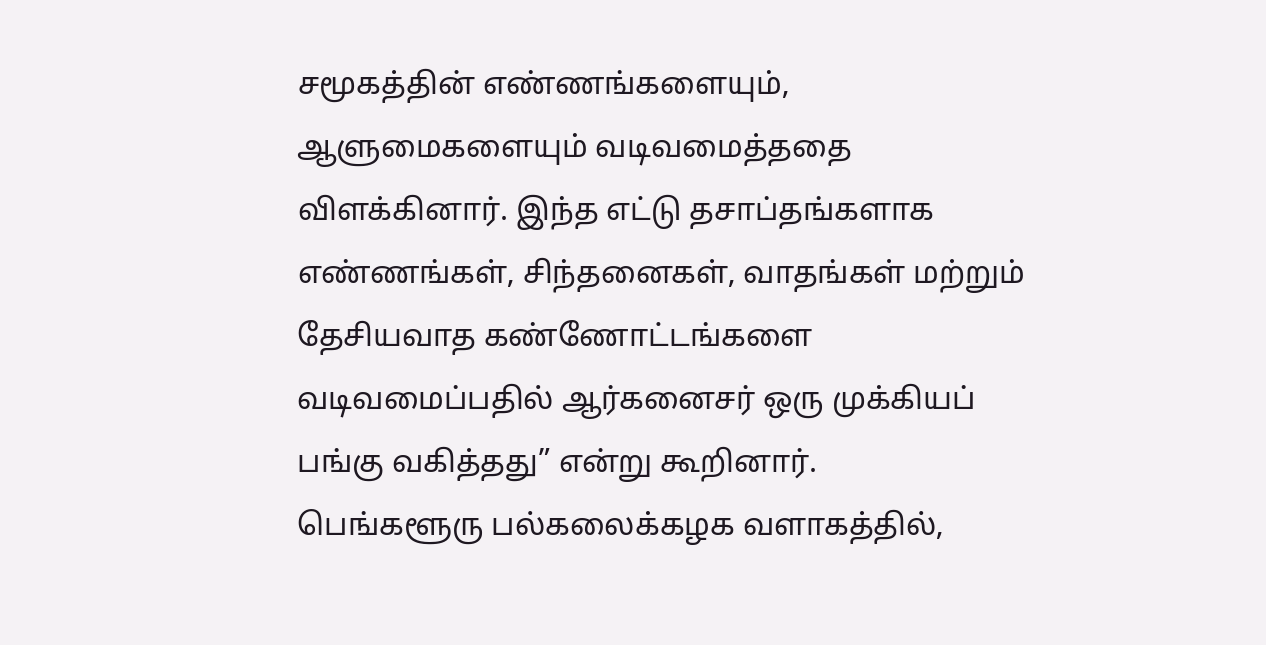சமூகத்தின் எண்ணங்களையும், ஆளுமைகளையும் வடிவமைத்ததை விளக்கினார். இந்த எட்டு தசாப்தங்களாக எண்ணங்கள், சிந்தனைகள், வாதங்கள் மற்றும் தேசியவாத கண்ணோட்டங்களை வடிவமைப்பதில் ஆர்கனைசர் ஒரு முக்கியப் பங்கு வகித்தது” என்று கூறினார்.
பெங்களூரு பல்கலைக்கழக வளாகத்தில்,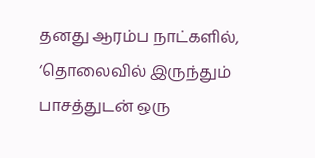தனது ஆரம்ப நாட்களில், ‘தொலைவில் இருந்தும் பாசத்துடன் ஒரு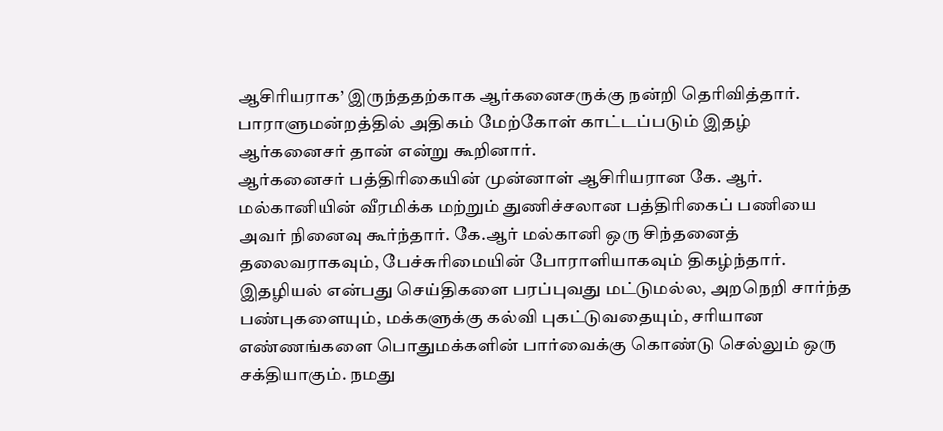ஆசிரியராக’ இருந்ததற்காக ஆர்கனைசருக்கு நன்றி தெரிவித்தார். பாராளுமன்றத்தில் அதிகம் மேற்கோள் காட்டப்படும் இதழ் ஆர்கனைசர் தான் என்று கூறினார்.
ஆர்கனைசர் பத்திரிகையின் முன்னாள் ஆசிரியரான கே. ஆர். மல்கானியின் வீரமிக்க மற்றும் துணிச்சலான பத்திரிகைப் பணியை அவர் நினைவு கூர்ந்தார். கே.ஆர் மல்கானி ஒரு சிந்தனைத் தலைவராகவும், பேச்சுரிமையின் போராளியாகவும் திகழ்ந்தார்.
இதழியல் என்பது செய்திகளை பரப்புவது மட்டுமல்ல, அறநெறி சார்ந்த பண்புகளையும், மக்களுக்கு கல்வி புகட்டுவதையும், சரியான எண்ணங்களை பொதுமக்களின் பார்வைக்கு கொண்டு செல்லும் ஒரு சக்தியாகும். நமது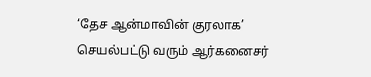‘தேச ஆன்மாவின் குரலாக’ செயல்பட்டு வரும் ஆர்கனைசர்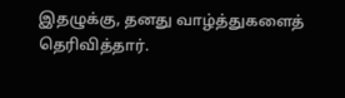இதழுக்கு, தனது வாழ்த்துகளைத் தெரிவித்தார்.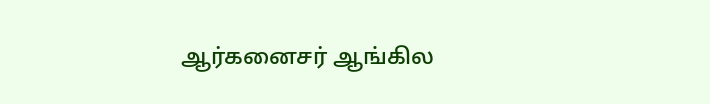ஆர்கனைசர் ஆங்கில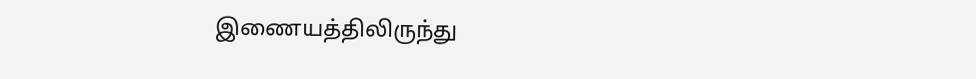இணையத்திலிருந்து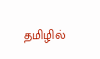தமிழில்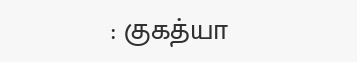: குகத்யா